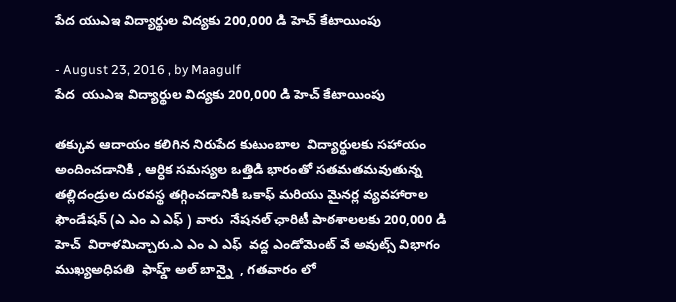పేద యుఎఇ విద్యార్థుల విద్యకు 200,000 డి హెచ్ కేటాయింపు

- August 23, 2016 , by Maagulf
పేద  యుఎఇ విద్యార్థుల విద్యకు 200,000 డి హెచ్ కేటాయింపు

తక్కువ ఆదాయం కలిగిన నిరుపేద కుటుంబాల  విద్యార్థులకు సహాయం  అందించడానికి , ఆర్ధిక సమస్యల ఒత్తిడి భారంతో సతమతమవుతున్న తల్లిదండ్రుల దురవస్థ తగ్గించడానికి ఒకాఫ్ మరియు మైనర్ల వ్యవహారాల ఫౌండేషన్ (ఎ ఎం ఎ ఎఫ్ ) వారు  నేషనల్ ఛారిటీ పాఠశాలలకు 200,000 డి హెచ్  విరాళమిచ్చారు.ఎ ఎం ఎ ఎఫ్  వద్ద ఎండోమెంట్ వే అవుట్స్ విభాగం ముఖ్యఅధిపతి  ఫాహ్డ్ అల్ బాన్నై  , గతవారం లో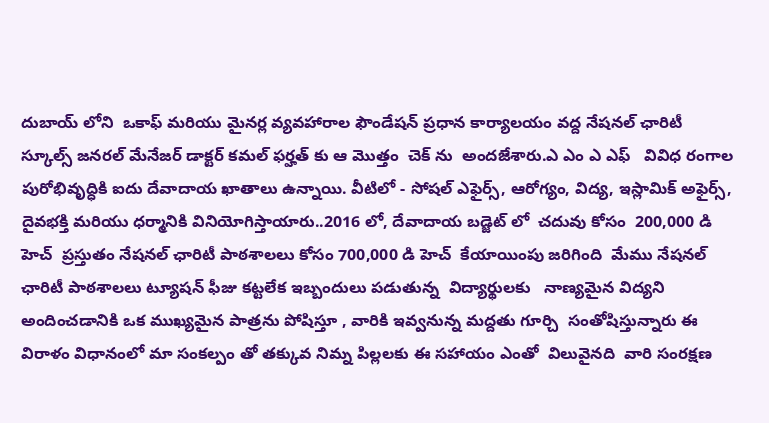దుబాయ్ లోని  ఒకాఫ్ మరియు మైనర్ల వ్యవహారాల ఫౌండేషన్ ప్రధాన కార్యాలయం వద్ద నేషనల్ ఛారిటీ స్కూల్స్ జనరల్ మేనేజర్ డాక్టర్ కమల్ ఫర్హత్ కు ఆ మొత్తం  చెక్ ను  అందజేశారు.ఎ ఎం ఎ ఎఫ్   వివిధ రంగాల పురోభివృద్ధికి ఐదు దేవాదాయ ఖాతాలు ఉన్నాయి. వీటిలో - సోషల్ ఎఫైర్స్, ఆరోగ్యం, విద్య, ఇస్లామిక్ అఫైర్స్, దైవభక్తి మరియు ధర్మానికి వినియోగిస్తాయారు..2016 లో, దేవాదాయ బడ్జెట్ లో  చదువు కోసం  200,000 డి హెచ్  ప్రస్తుతం నేషనల్ ఛారిటీ పాఠశాలలు కోసం 700,000 డి హెచ్  కేయాయింపు జరిగింది  మేము నేషనల్ ఛారిటీ పాఠశాలలు ట్యూషన్ ఫీజు కట్టలేక ఇబ్బందులు పడుతున్న  విద్యార్థులకు   నాణ్యమైన విద్యని అందించడానికి ఒక ముఖ్యమైన పాత్రను పోషిస్తూ , వారికి ఇవ్వనున్న మద్దతు గూర్చి  సంతోషిస్తున్నారు ఈ విరాళం విధానంలో మా సంకల్పం తో తక్కువ నిమ్న పిల్లలకు ఈ సహాయం ఎంతో  విలువైనది  వారి సంరక్షణ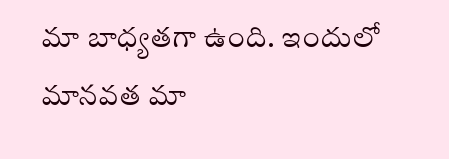మా బాధ్యతగా ఉంది. ఇందులో  మానవత మా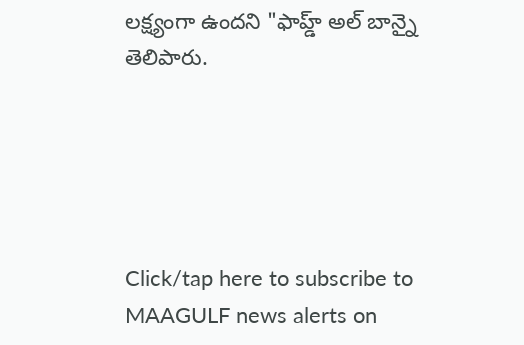లక్ష్యంగా ఉందని "ఫాహ్డ్ అల్ బాన్నై తెలిపారు.





Click/tap here to subscribe to MAAGULF news alerts on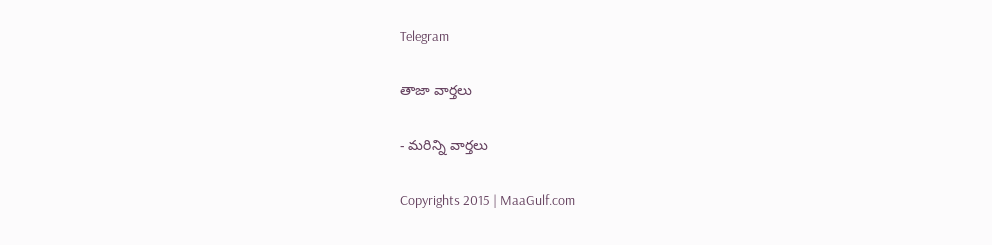Telegram

తాజా వార్తలు

- మరిన్ని వార్తలు

Copyrights 2015 | MaaGulf.com